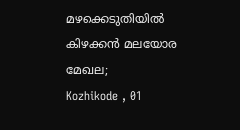മഴക്കെടുതിയിൽ കിഴക്കൻ മലയോര മേഖല;
Kozhikode , 01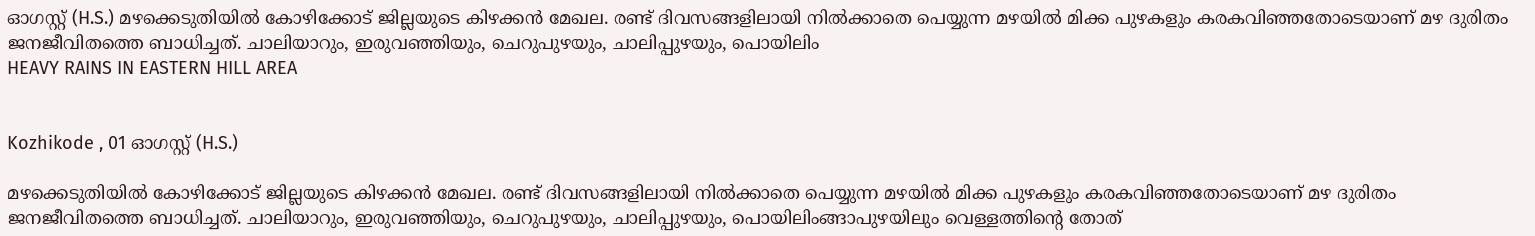ഓഗസ്റ്റ് (H.S.) മഴക്കെടുതിയിൽ കോഴിക്കോട് ജില്ലയുടെ കിഴക്കൻ മേഖല. രണ്ട് ദിവസങ്ങളിലായി നിൽക്കാതെ പെയ്യുന്ന മഴയിൽ മിക്ക പുഴകളും കരകവിഞ്ഞതോടെയാണ് മഴ ദുരിതം ജനജീവിതത്തെ ബാധിച്ചത്. ചാലിയാറും, ഇരുവഞ്ഞിയും, ചെറുപുഴയും, ചാലിപ്പുഴയും, പൊയിലിം
HEAVY RAINS IN EASTERN HILL AREA


Kozhikode , 01 ഓഗസ്റ്റ് (H.S.)

മഴക്കെടുതിയിൽ കോഴിക്കോട് ജില്ലയുടെ കിഴക്കൻ മേഖല. രണ്ട് ദിവസങ്ങളിലായി നിൽക്കാതെ പെയ്യുന്ന മഴയിൽ മിക്ക പുഴകളും കരകവിഞ്ഞതോടെയാണ് മഴ ദുരിതം ജനജീവിതത്തെ ബാധിച്ചത്. ചാലിയാറും, ഇരുവഞ്ഞിയും, ചെറുപുഴയും, ചാലിപ്പുഴയും, പൊയിലിംങ്ങാപുഴയിലും വെള്ളത്തിൻ്റെ തോത്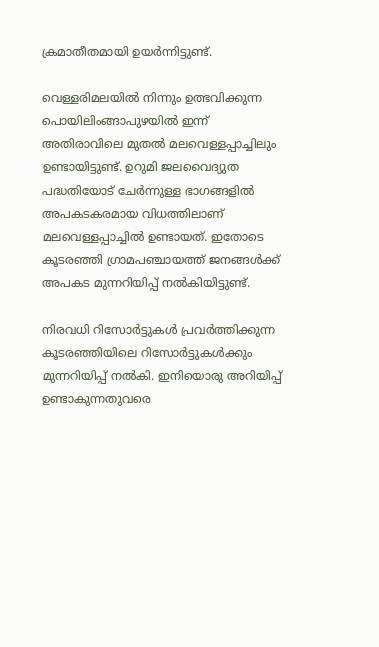ക്രമാതീതമായി ഉയർന്നിട്ടുണ്ട്.

വെള്ളരിമലയിൽ നിന്നും ഉത്ഭവിക്കുന്ന പൊയിലിംങ്ങാപുഴയിൽ ഇന്ന് അതിരാവിലെ മുതൽ മലവെള്ളപ്പാച്ചിലും ഉണ്ടായിട്ടുണ്ട്. ഉറുമി ജലവൈദ്യുത പദ്ധതിയോട് ചേർന്നുള്ള ഭാഗങ്ങളിൽ അപകടകരമായ വിധത്തിലാണ് മലവെള്ളപ്പാച്ചിൽ ഉണ്ടായത്. ഇതോടെ കൂടരഞ്ഞി ഗ്രാമപഞ്ചായത്ത് ജനങ്ങൾക്ക് അപകട മുന്നറിയിപ്പ് നൽകിയിട്ടുണ്ട്.

നിരവധി റിസോർട്ടുകൾ പ്രവർത്തിക്കുന്ന കൂടരഞ്ഞിയിലെ റിസോർട്ടുകൾക്കും മുന്നറിയിപ്പ് നൽകി. ഇനിയൊരു അറിയിപ്പ് ഉണ്ടാകുന്നതുവരെ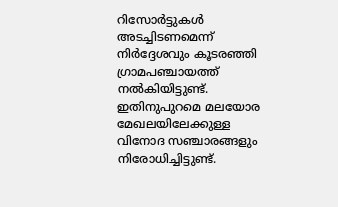റിസോർട്ടുകൾ അടച്ചിടണമെന്ന് നിർദ്ദേശവും കൂടരഞ്ഞി ഗ്രാമപഞ്ചായത്ത് നൽകിയിട്ടുണ്ട്. ഇതിനുപുറമെ മലയോര മേഖലയിലേക്കുള്ള വിനോദ സഞ്ചാരങ്ങളും നിരോധിച്ചിട്ടുണ്ട്.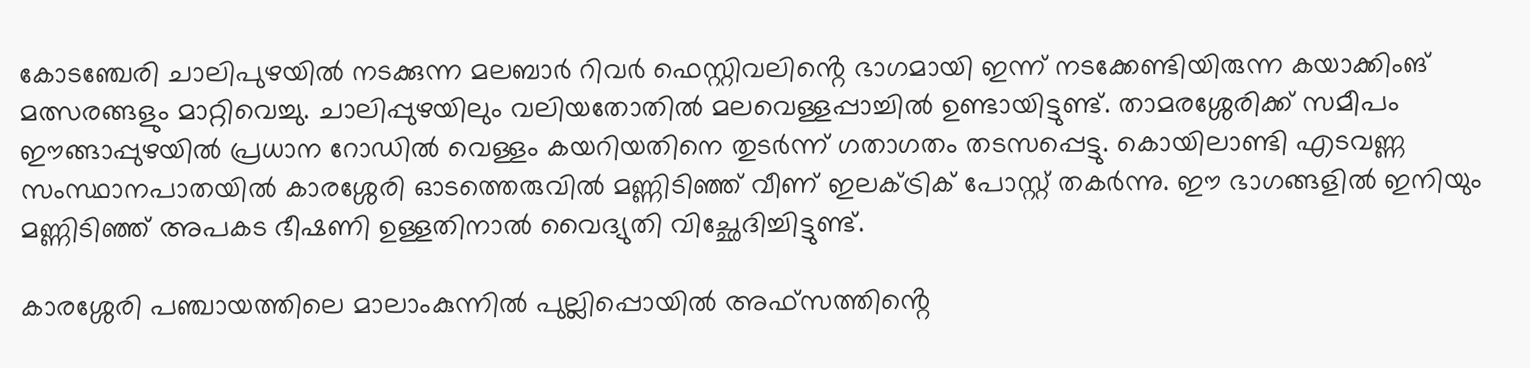കോടഞ്ചേരി ചാലിപുഴയിൽ നടക്കുന്ന മലബാർ റിവർ ഫെസ്റ്റിവലിൻ്റെ ഭാഗമായി ഇന്ന് നടക്കേണ്ടിയിരുന്ന കയാക്കിംങ് മത്സരങ്ങളും മാറ്റിവെച്ചു. ചാലിപ്പുഴയിലും വലിയതോതിൽ മലവെള്ളപ്പാച്ചിൽ ഉണ്ടായിട്ടുണ്ട്. താമരശ്ശേരിക്ക് സമീപം ഈങ്ങാപ്പുഴയിൽ പ്രധാന റോഡിൽ വെള്ളം കയറിയതിനെ തുടർന്ന് ഗതാഗതം തടസപ്പെട്ടു. കൊയിലാണ്ടി എടവണ്ണ സംസ്ഥാനപാതയിൽ കാരശ്ശേരി ഓടത്തെരുവിൽ മണ്ണിടിഞ്ഞ് വീണ് ഇലക്ട്രിക് പോസ്റ്റ് തകർന്നു. ഈ ഭാഗങ്ങളിൽ ഇനിയും മണ്ണിടിഞ്ഞ് അപകട ഭീഷണി ഉള്ളതിനാൽ വൈദ്യുതി വിച്ഛേദിച്ചിട്ടുണ്ട്.

കാരശ്ശേരി പഞ്ചായത്തിലെ മാലാംകുന്നിൽ പുല്ലിപ്പൊയിൽ അഫ്സത്തിൻ്റെ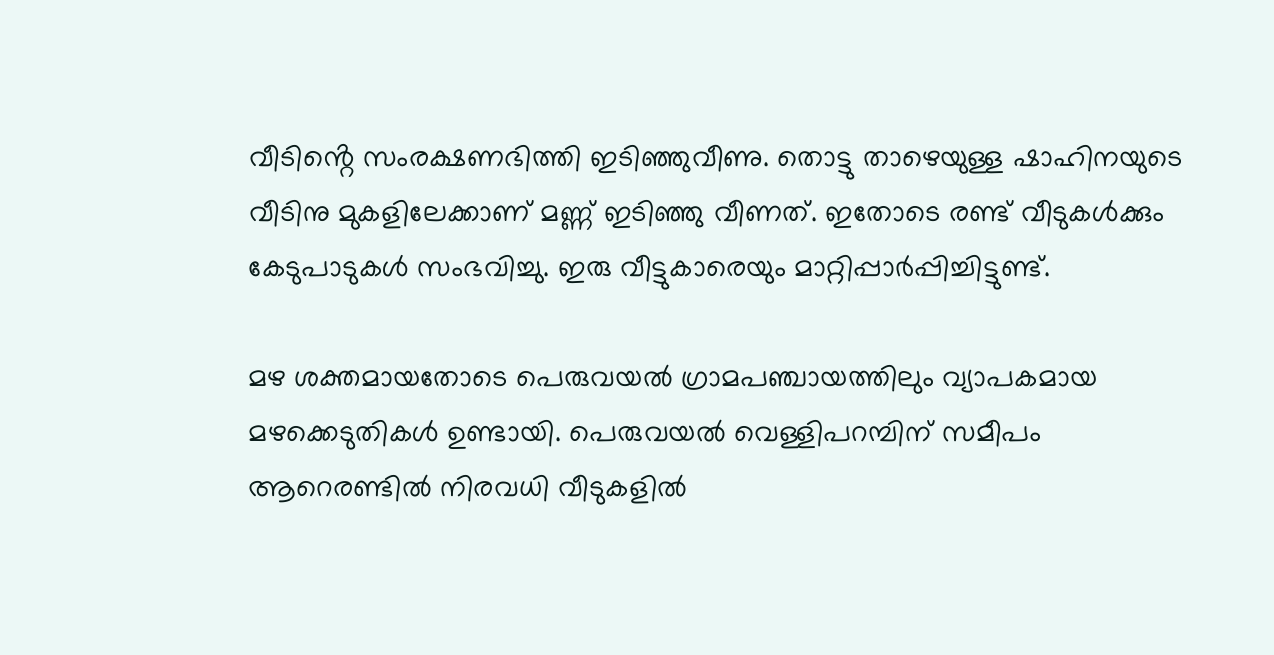വീടിൻ്റെ സംരക്ഷണഭിത്തി ഇടിഞ്ഞുവീണു. തൊട്ടു താഴെയുള്ള ഷാഹിനയുടെ വീടിനു മുകളിലേക്കാണ് മണ്ണ് ഇടിഞ്ഞു വീണത്. ഇതോടെ രണ്ട് വീടുകൾക്കും കേടുപാടുകൾ സംഭവിച്ചു. ഇരു വീട്ടുകാരെയും മാറ്റിപ്പാർപ്പിച്ചിട്ടുണ്ട്.

മഴ ശക്തമായതോടെ പെരുവയൽ ഗ്രാമപഞ്ചായത്തിലും വ്യാപകമായ മഴക്കെടുതികൾ ഉണ്ടായി. പെരുവയൽ വെള്ളിപറമ്പിന് സമീപം ആറെരണ്ടിൽ നിരവധി വീടുകളിൽ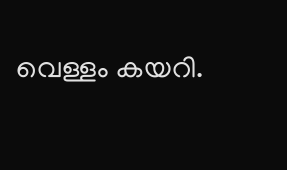വെള്ളം കയറി.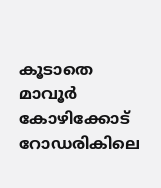കൂടാതെ മാവൂർ കോഴിക്കോട് റോഡരികിലെ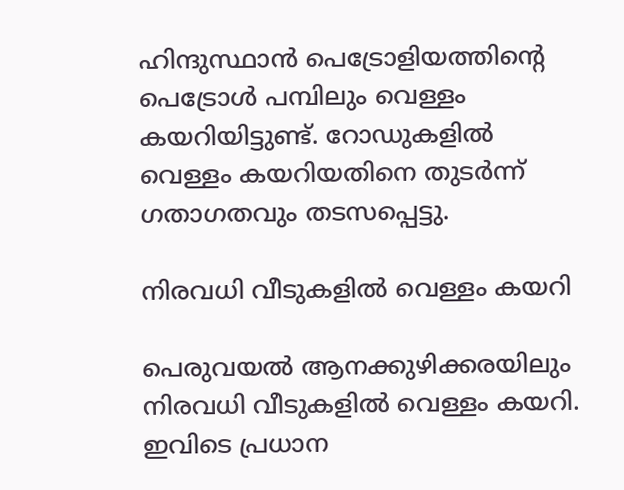ഹിന്ദുസ്ഥാൻ പെട്രോളിയത്തിൻ്റെ പെട്രോൾ പമ്പിലും വെള്ളം കയറിയിട്ടുണ്ട്. റോഡുകളിൽ വെള്ളം കയറിയതിനെ തുടർന്ന് ഗതാഗതവും തടസപ്പെട്ടു.

നിരവധി വീടുകളിൽ വെള്ളം കയറി

പെരുവയൽ ആനക്കുഴിക്കരയിലും നിരവധി വീടുകളിൽ വെള്ളം കയറി. ഇവിടെ പ്രധാന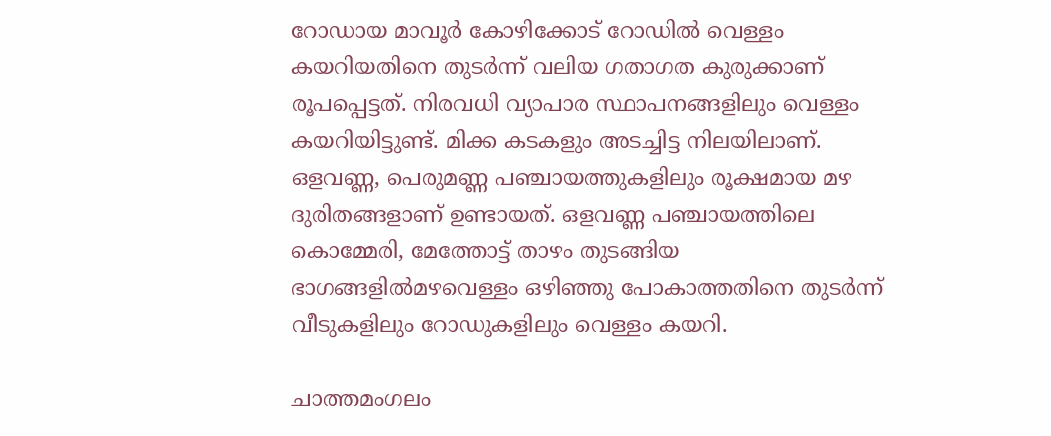റോഡായ മാവൂർ കോഴിക്കോട് റോഡിൽ വെള്ളം കയറിയതിനെ തുടർന്ന് വലിയ ഗതാഗത കുരുക്കാണ് രൂപപ്പെട്ടത്. നിരവധി വ്യാപാര സ്ഥാപനങ്ങളിലും വെള്ളം കയറിയിട്ടുണ്ട്. മിക്ക കടകളും അടച്ചിട്ട നിലയിലാണ്. ഒളവണ്ണ, പെരുമണ്ണ പഞ്ചായത്തുകളിലും രൂക്ഷമായ മഴ ദുരിതങ്ങളാണ് ഉണ്ടായത്. ഒളവണ്ണ പഞ്ചായത്തിലെ കൊമ്മേരി, മേത്തോട്ട് താഴം തുടങ്ങിയ ഭാഗങ്ങളിൽമഴവെള്ളം ഒഴിഞ്ഞു പോകാത്തതിനെ തുടർന്ന് വീടുകളിലും റോഡുകളിലും വെള്ളം കയറി.

ചാത്തമംഗലം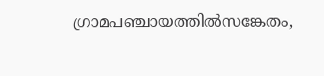ഗ്രാമപഞ്ചായത്തിൽസങ്കേതം,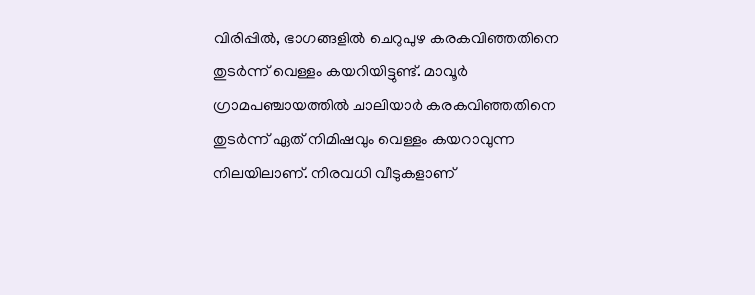വിരിപ്പിൽ, ഭാഗങ്ങളിൽ ചെറുപുഴ കരകവിഞ്ഞതിനെ തുടർന്ന് വെള്ളം കയറിയിട്ടുണ്ട്. മാവൂർ ഗ്രാമപഞ്ചായത്തിൽ ചാലിയാർ കരകവിഞ്ഞതിനെ തുടർന്ന് ഏത് നിമിഷവും വെള്ളം കയറാവുന്ന നിലയിലാണ്. നിരവധി വീടുകളാണ്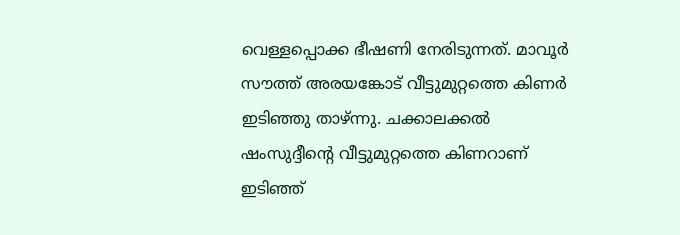വെള്ളപ്പൊക്ക ഭീഷണി നേരിടുന്നത്. മാവൂർ സൗത്ത് അരയങ്കോട് വീട്ടുമുറ്റത്തെ കിണർ ഇടിഞ്ഞു താഴ്ന്നു. ചക്കാലക്കൽ ഷംസുദ്ദീൻ്റെ വീട്ടുമുറ്റത്തെ കിണറാണ് ഇടിഞ്ഞ്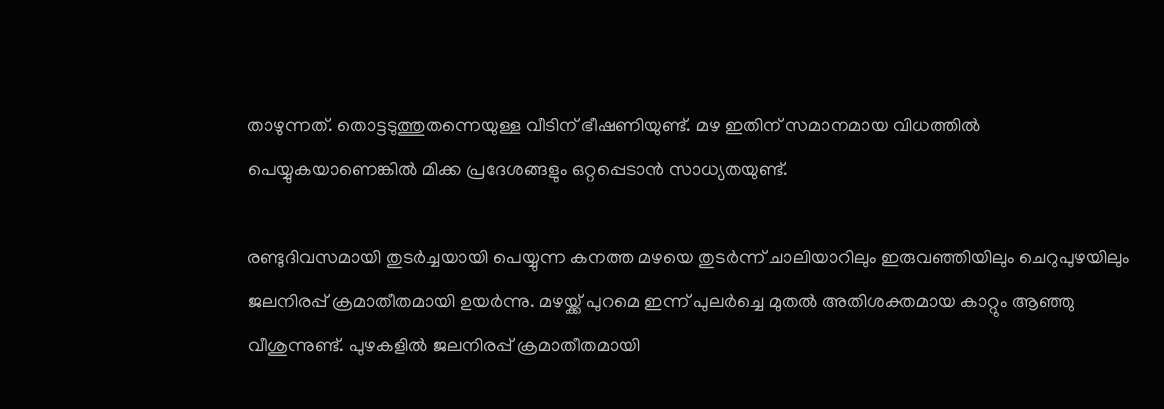താഴുന്നത്. തൊട്ടടുത്തുതന്നെയുള്ള വീടിന് ഭീഷണിയുണ്ട്. മഴ ഇതിന് സമാനമായ വിധത്തിൽ പെയ്യുകയാണെങ്കിൽ മിക്ക പ്രദേശങ്ങളും ഒറ്റപ്പെടാൻ സാധ്യതയുണ്ട്.

രണ്ടുദിവസമായി തുടർച്ചയായി പെയ്യുന്ന കനത്ത മഴയെ തുടർന്ന് ചാലിയാറിലും ഇരുവഞ്ഞിയിലും ചെറുപുഴയിലും ജലനിരപ്പ് ക്രമാതീതമായി ഉയർന്നു. മഴയ്ക്ക് പുറമെ ഇന്ന് പുലർച്ചെ മുതൽ അതിശക്തമായ കാറ്റും ആഞ്ഞു വീശുന്നുണ്ട്. പുഴകളിൽ ജലനിരപ്പ് ക്രമാതീതമായി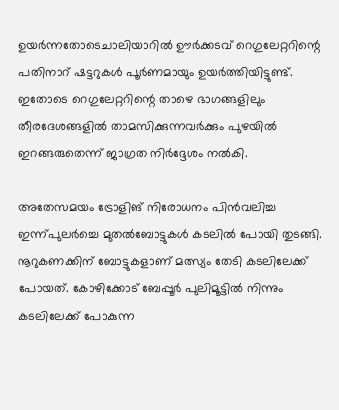ഉയർന്നതോടെചാലിയാറിൽ ഊർക്കടവ് റെഗുലേറ്ററിന്റെ പതിനാറ് ഷട്ടറുകൾ പൂർണമായും ഉയർത്തിയിട്ടുണ്ട്. ഇതോടെ റെഗുലേറ്ററിന്റെ താഴെ ഭാഗങ്ങളിലും തീരദേശങ്ങളിൽ താമസിക്കുന്നവർക്കും പുഴയിൽ ഇറങ്ങരുതെന്ന് ജാഗ്രത നിർദ്ദേശം നൽകി.

അതേസമയം ട്രോളിങ് നിരോധനം പിൻവലിച്ച ഇന്ന്പുലർച്ചെ മുതൽബോട്ടുകൾ കടലിൽ പോയി തുടങ്ങി. നൂറുകണക്കിന് ബോട്ടുകളാണ് മത്സ്യം തേടി കടലിലേക്ക് പോയത്. കോഴിക്കോട് ബേപ്പൂർ പുലിമൂട്ടിൽ നിന്നും കടലിലേക്ക് പോകുന്ന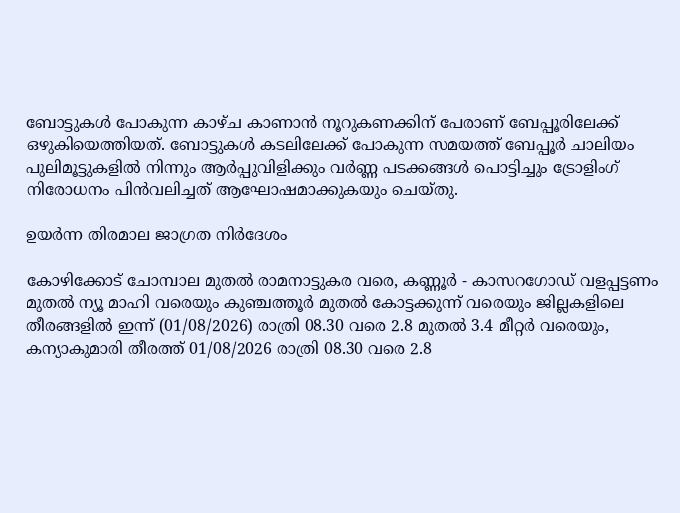ബോട്ടുകൾ പോകുന്ന കാഴ്ച കാണാൻ നൂറുകണക്കിന് പേരാണ് ബേപ്പൂരിലേക്ക് ഒഴുകിയെത്തിയത്. ബോട്ടുകൾ കടലിലേക്ക് പോകുന്ന സമയത്ത് ബേപ്പൂർ ചാലിയം പുലിമൂട്ടുകളിൽ നിന്നും ആർപ്പുവിളിക്കും വർണ്ണ പടക്കങ്ങൾ പൊട്ടിച്ചും ട്രോളിംഗ് നിരോധനം പിൻവലിച്ചത് ആഘോഷമാക്കുകയും ചെയ്തു.

ഉയർന്ന തിരമാല ജാഗ്രത നിർദേശം

കോഴിക്കോട് ചോമ്പാല മുതൽ രാമനാട്ടുകര വരെ, കണ്ണൂർ - കാസറഗോഡ് വളപ്പട്ടണം മുതൽ ന്യൂ മാഹി വരെയും കുഞ്ചത്തൂർ മുതൽ കോട്ടക്കുന്ന് വരെയും ജില്ലകളിലെ തീരങ്ങളിൽ ഇന്ന് (01/08/2026) രാത്രി 08.30 വരെ 2.8 മുതൽ 3.4 മീറ്റർ വരെയും, കന്യാകുമാരി തീരത്ത് 01/08/2026 രാത്രി 08.30 വരെ 2.8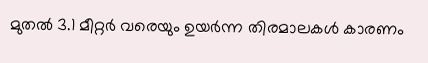മുതൽ 3.1 മീറ്റർ വരെയും ഉയർന്ന തിരമാലകൾ കാരണം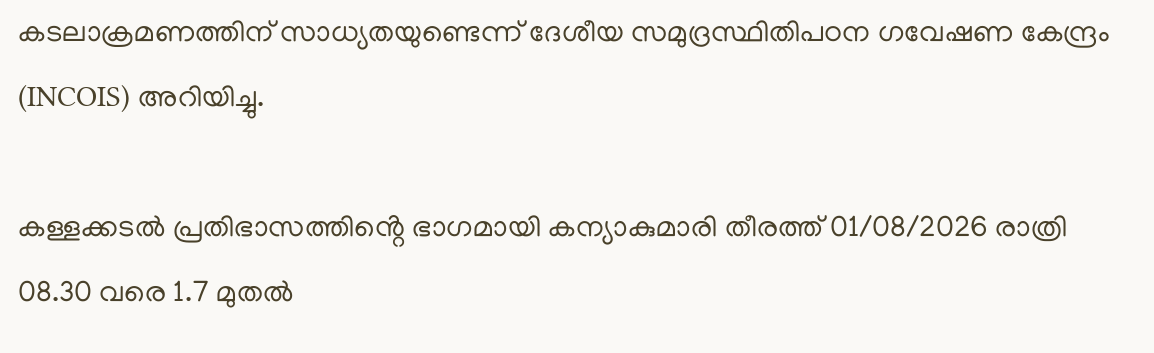കടലാക്രമണത്തിന് സാധ്യതയുണ്ടെന്ന് ദേശീയ സമുദ്രസ്ഥിതിപഠന ഗവേഷണ കേന്ദ്രം (INCOIS) അറിയിച്ചു.

കള്ളക്കടൽ പ്രതിഭാസത്തിൻ്റെ ഭാഗമായി കന്യാകുമാരി തീരത്ത് 01/08/2026 രാത്രി 08.30 വരെ 1.7 മുതൽ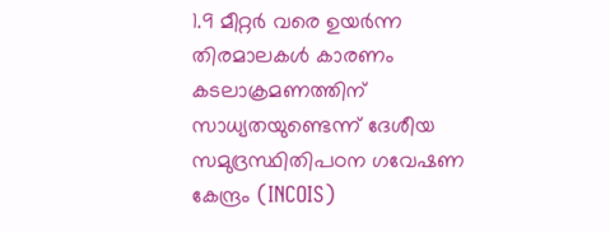1.9 മീറ്റർ വരെ ഉയർന്ന തിരമാലകൾ കാരണം കടലാക്രമണത്തിന് സാധ്യതയുണ്ടെന്ന് ദേശീയ സമുദ്രസ്ഥിതിപഠന ഗവേഷണ കേന്ദ്രം (INCOIS)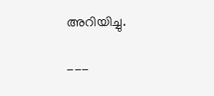അറിയിച്ചു.

---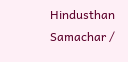Hindusthan Samachar /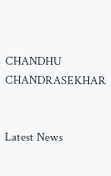CHANDHU CHANDRASEKHAR


Latest News